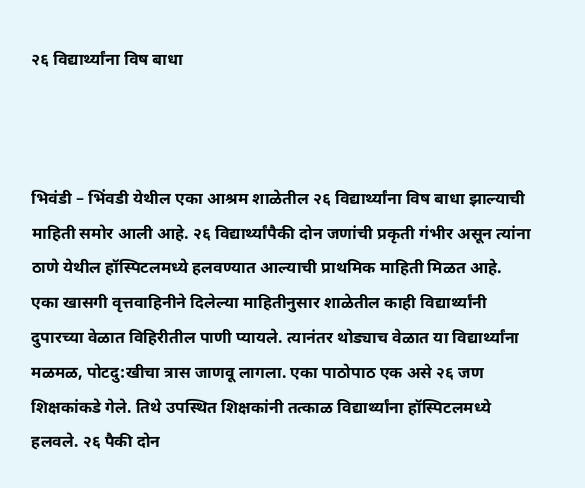२६ विद्यार्थ्यांना विष बाधा



भिवंडी – भिंवडी येथील एका आश्रम शाळेतील २६ विद्यार्थ्यांना विष बाधा झाल्याची माहिती समोर आली आहे. २६ विद्यार्थ्यांपैकी दोन जणांची प्रकृती गंभीर असून त्यांना ठाणे येथील हॉस्पिटलमध्ये हलवण्यात आल्याची प्राथमिक माहिती मिळत आहे.
एका खासगी वृत्तवाहिनीने दिलेल्या माहितीनुसार शाळेतील काही विद्यार्थ्यांनी दुपारच्या वेळात विहिरीतील पाणी प्यायले. त्यानंतर थोड्याच वेळात या विद्यार्थ्यांना मळमळ, पोटदु:खीचा त्रास जाणवू लागला. एका पाठोपाठ एक असे २६ जण शिक्षकांकडे गेले. तिथे उपस्थित शिक्षकांनी तत्काळ विद्यार्थ्यांना हॉस्पिटलमध्ये हलवले. २६ पैकी दोन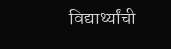विद्यार्थ्यांची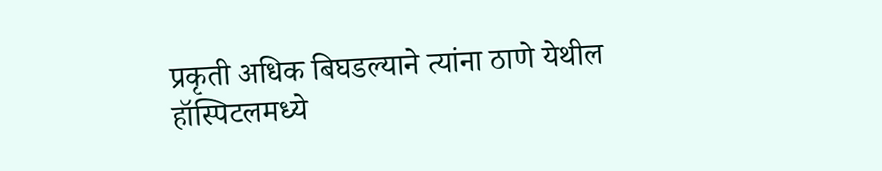प्रकृती अधिक बिघडल्याने त्यांना ठाणे येथील हॉस्पिटलमध्ये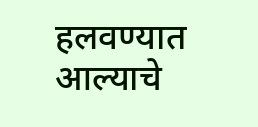हलवण्यात आल्याचे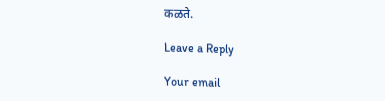कळते.

Leave a Reply

Your email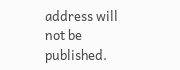address will not be published.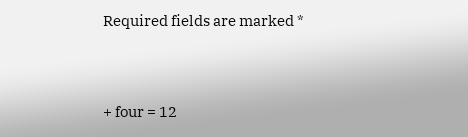Required fields are marked *


+ four = 12